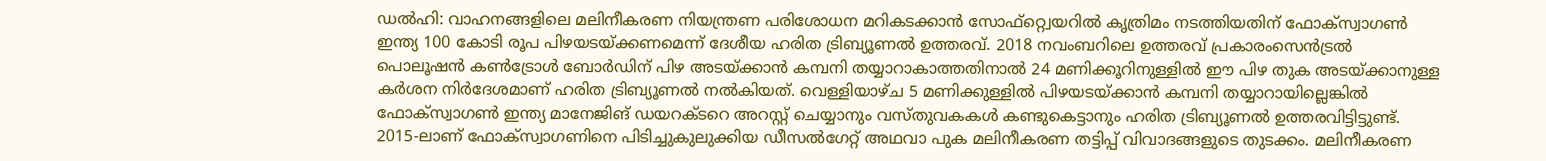ഡൽഹി: വാഹനങ്ങളിലെ മലിനീകരണ നിയന്ത്രണ പരിശോധന മറികടക്കാൻ സോഫ്റ്റ്വെയറിൽ കൃത്രിമം നടത്തിയതിന് ഫോക്സ്വാഗൺ ഇന്ത്യ 100 കോടി രൂപ പിഴയടയ്ക്കണമെന്ന് ദേശീയ ഹരിത ട്രിബ്യൂണൽ ഉത്തരവ്. 2018 നവംബറിലെ ഉത്തരവ് പ്രകാരംസെൻട്രൽ പൊലൂഷൻ കൺട്രോൾ ബോർഡിന് പിഴ അടയ്ക്കാൻ കമ്പനി തയ്യാറാകാത്തതിനാൽ 24 മണിക്കൂറിനുള്ളിൽ ഈ പിഴ തുക അടയ്ക്കാനുള്ള കർശന നിർദേശമാണ് ഹരിത ട്രിബ്യൂണൽ നൽകിയത്. വെള്ളിയാഴ്ച 5 മണിക്കുള്ളിൽ പിഴയടയ്ക്കാൻ കമ്പനി തയ്യാറായില്ലെങ്കിൽ ഫോക്സ്വാഗൺ ഇന്ത്യ മാനേജിങ് ഡയറക്ടറെ അറസ്റ്റ് ചെയ്യാനും വസ്തുവകകൾ കണ്ടുകെട്ടാനും ഹരിത ട്രിബ്യൂണൽ ഉത്തരവിട്ടിട്ടുണ്ട്. 2015-ലാണ് ഫോക്സ്വാഗണിനെ പിടിച്ചുകുലുക്കിയ ഡീസൽഗേറ്റ് അഥവാ പുക മലിനീകരണ തട്ടിപ്പ് വിവാദങ്ങളുടെ തുടക്കം. മലിനീകരണ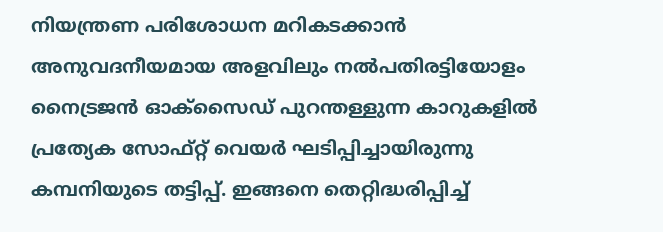നിയന്ത്രണ പരിശോധന മറികടക്കാൻ അനുവദനീയമായ അളവിലും നൽപതിരട്ടിയോളം നൈട്രജൻ ഓക്സൈഡ് പുറന്തള്ളുന്ന കാറുകളിൽ പ്രത്യേക സോഫ്റ്റ് വെയർ ഘടിപ്പിച്ചായിരുന്നു കമ്പനിയുടെ തട്ടിപ്പ്. ഇങ്ങനെ തെറ്റിദ്ധരിപ്പിച്ച്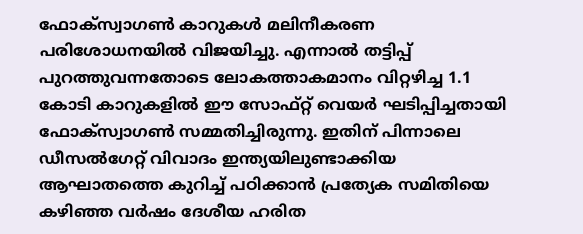ഫോക്സ്വാഗൺ കാറുകൾ മലിനീകരണ പരിശോധനയിൽ വിജയിച്ചു. എന്നാൽ തട്ടിപ്പ് പുറത്തുവന്നതോടെ ലോകത്താകമാനം വിറ്റഴിച്ച 1.1 കോടി കാറുകളിൽ ഈ സോഫ്റ്റ് വെയർ ഘടിപ്പിച്ചതായി ഫോക്സ്വാഗൺ സമ്മതിച്ചിരുന്നു. ഇതിന് പിന്നാലെ ഡീസൽഗേറ്റ് വിവാദം ഇന്ത്യയിലുണ്ടാക്കിയ ആഘാതത്തെ കുറിച്ച് പഠിക്കാൻ പ്രത്യേക സമിതിയെ കഴിഞ്ഞ വർഷം ദേശീയ ഹരിത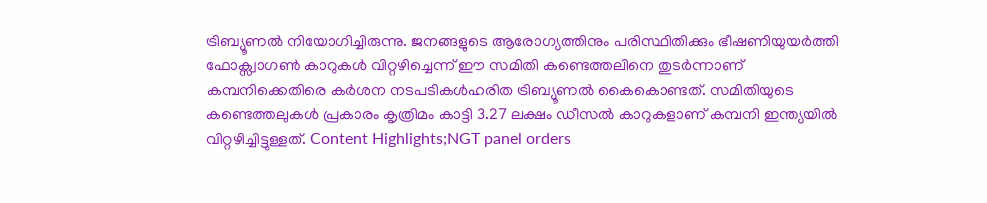ട്രിബ്യൂണൽ നിയോഗിച്ചിരുന്നു. ജനങ്ങളുടെ ആരോഗ്യത്തിനും പരിസ്ഥിതിക്കും ഭീഷണിയുയർത്തി ഫോക്സ്വാഗൺ കാറുകൾ വിറ്റഴിച്ചെന്ന് ഈ സമിതി കണ്ടെത്തലിനെ തുടർന്നാണ് കമ്പനിക്കെതിരെ കർശന നടപടികൾഹരിത ട്രിബ്യൂണൽ കൈകൊണ്ടത്. സമിതിയുടെ കണ്ടെത്തലുകൾ പ്രകാരം കൃത്രിമം കാട്ടി 3.27 ലക്ഷം ഡീസൽ കാറുകളാണ് കമ്പനി ഇന്ത്യയിൽ വിറ്റഴിച്ചിട്ടുള്ളത്. Content Highlights;NGT panel orders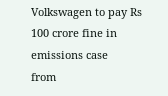Volkswagen to pay Rs 100 crore fine in emissions case
from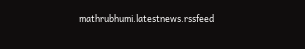mathrubhumi.latestnews.rssfeed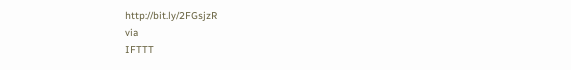http://bit.ly/2FGsjzR
via
IFTTT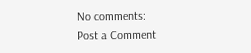No comments:
Post a Comment